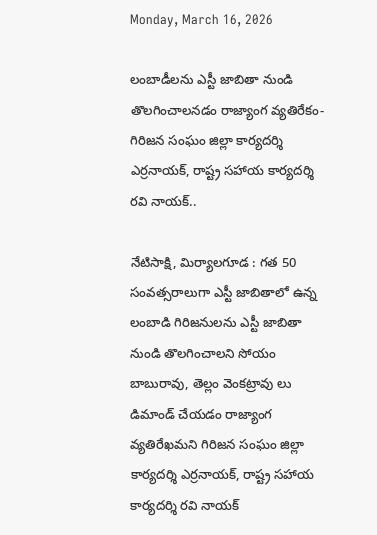Monday, March 16, 2026

లంబాడీలను ఎస్టీ జాబితా నుండి తొలగించాలనడం రాజ్యాంగ వ్యతిరేకం-గిరిజన సంఘం జిల్లా కార్యదర్శి ఎర్రనాయక్, రాష్ట్ర సహాయ కార్యదర్శి రవి నాయక్..

నేటిసాక్షి, మిర్యాలగూడ : గత 50 సంవత్సరాలుగా ఎస్టీ జాబితాలో ఉన్న లంబాడి గిరిజనులను ఎస్టీ జాబితా నుండి తొలగించాలని సోయం బాబురావు, తెల్లం వెంకట్రావు లు డిమాండ్ చేయడం రాజ్యాంగ వ్యతిరేఖమని గిరిజన సంఘం జిల్లా కార్యదర్శి ఎర్రనాయక్, రాష్ట్ర సహాయ కార్యదర్శి రవి నాయక్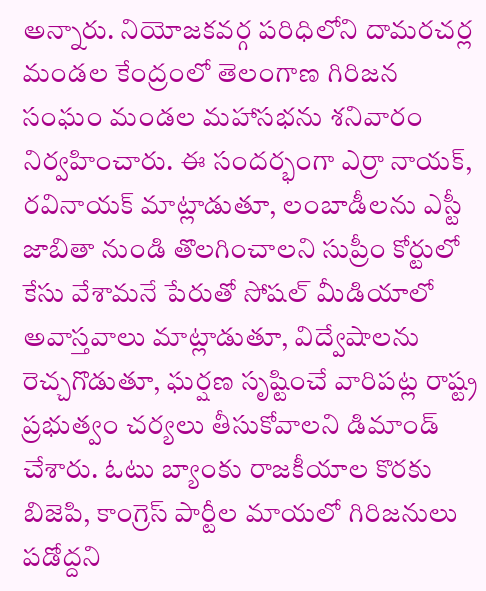అన్నారు. నియోజకవర్గ పరిధిలోని దామరచర్ల మండల కేంద్రంలో తెలంగాణ గిరిజన సంఘం మండల మహాసభను శనివారం నిర్వహించారు. ఈ సందర్భంగా ఎర్రా నాయక్, రవినాయక్ మాట్లాడుతూ, లంబాడీలను ఎస్టీ జాబితా నుండి తొలగించాలని సుప్రీం కోర్టులో కేసు వేశామనే పేరుతో సోషల్ మీడియాలో అవాస్తవాలు మాట్లాడుతూ, విద్వేషాలను రెచ్చగొడుతూ, ఘర్షణ సృష్టించే వారిపట్ల రాష్ట్ర ప్రభుత్వం చర్యలు తీసుకోవాలని డిమాండ్ చేశారు. ఓటు బ్యాంకు రాజకీయాల కొరకు బిజెపి, కాంగ్రెస్ పార్టీల మాయలో గిరిజనులు పడోద్దని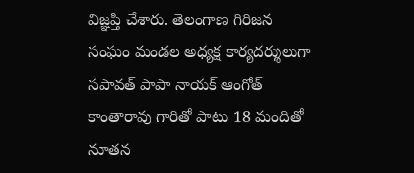విజ్ఞప్తి చేశారు. తెలంగాణ గిరిజన సంఘం మండల అధ్యక్ష కార్యదర్శులుగా సపావత్ పాపా నాయక్ ఆంగోత్ కాంతారావు గారితో పాటు 18 మందితో నూతన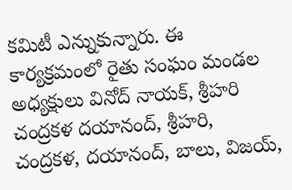కమిటీ ఎన్నుకున్నారు. ఈ కార్యక్రమంలో రైతు సంఘం మండల అధ్యక్షులు వినోద్ నాయక్, శ్రీహరి చంద్రకళ దయానంద్, శ్రీహరి, చంద్రకళ, దయానంద్, బాలు, విజయ్,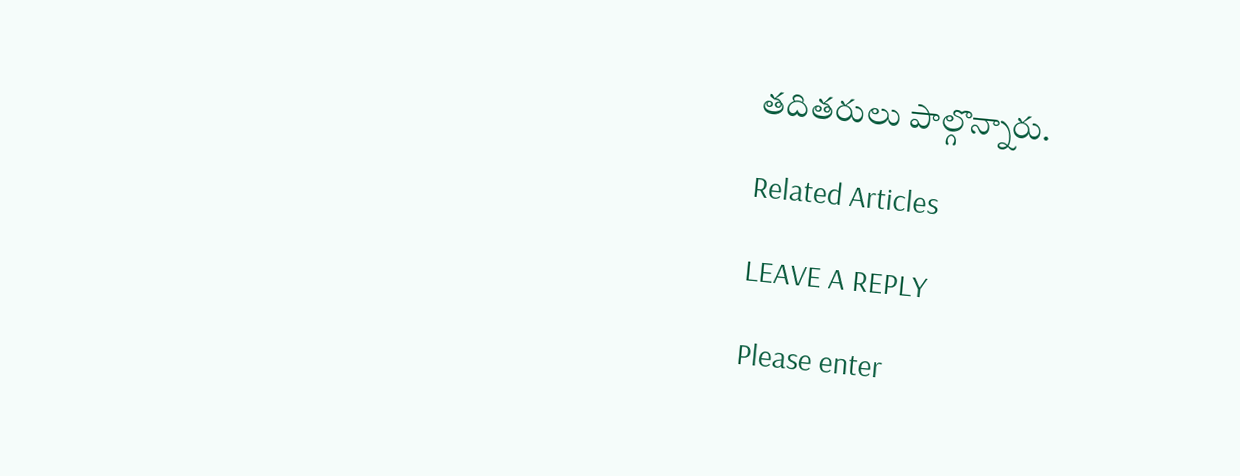తదితరులు పాల్గొన్నారు.

Related Articles

LEAVE A REPLY

Please enter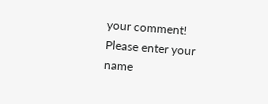your comment!
Please enter your name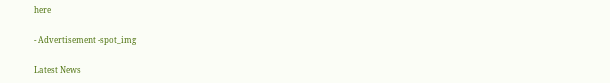here

- Advertisement -spot_img

Latest News